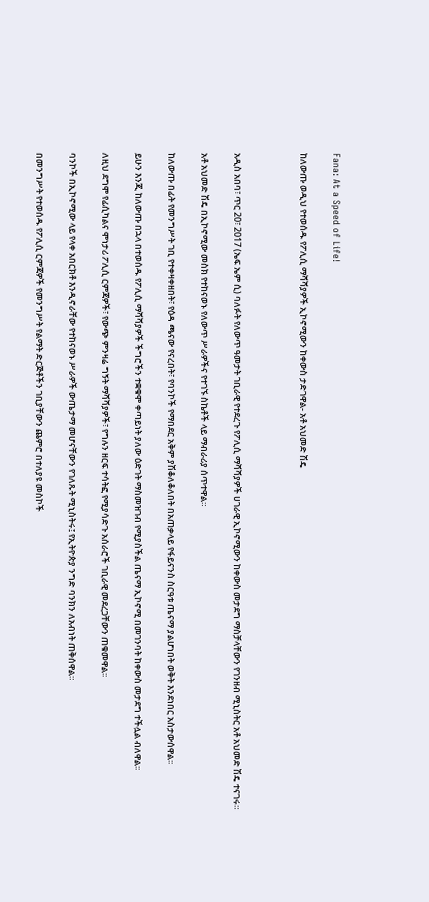Fana: At a Speed of Life!

ከለውጡ ወዲህ የተወሰዱ የፖሊሲ ማሻሻያዎች ኢኮኖሚውን ከቀውስ ታድገዋል- አቶ አህመድ ሽዴ



አዲስ አበባ፣ ጥር 20፣ 2017 (ኤፍ ኤም ሲ) ባለፉት የለውጥ ዓመታት ገቢራዊ የተደረጉ የፖሊሲ ማሻሻያዎች ሀገራዊ ኢኮኖሚውን ከቀውስ መታደግ ማስቻላቸውን የገንዘብ ሚኒስትር አቶ አህመድ ሽዴ ተናገሩ።

አቶ አህመድ ሽዴ በኢኮኖሚው መስክ የተከናወኑ የለውጥ ሥራዎችና የተገኙ ስኬቶች ላይ ማብራሪያ ሰጥተዋል።

ከለውጡ በፊት የመንግሥት ገቢ የተቀዛቀዘበት፣ የዕዳ ጫናው የናረበት፣ የባንኮች የማበደር አቅም ያሽቆለቆለበት በአጠቃላይ የፋይናንስ ስርዓቱ ጤናማ ያልሆነበት ወቅት እንደነበር አስታውሰዋል፡፡

ይሁን እንጂ ከለውጡ በኋላ በተወሰዱ የፖሊሲ ማሻሻያዎች ችግሮችን ተቋቁሞ ቀጣይነት ያለው ዕድገት ማስመዝገብ የሚያስችል ጤናማ ኢኮኖሚ በመገንባት ከቀውስ መታደግ ተችሏል ብለዋል፡፡

ለዚህ ደግሞ የፊሲካልና ሞነታሪ ፖሊሲ ርምጃዎች፣ የውጭ ምንዛሬ ግኝት ማሻሻያዎች፣ የግሉን ዘርፍ ተሳትፎ የሚያሳድጉ አሰራሮች ገቢራዊ መደረጋቸውን ጠቁመዋል፡፡

ባንኮች በኢኮኖሚው ላይ የላቀ አበርክቶ እንዲኖራቸው የተከናወኑ ሥራዎች ውጤታማ መሆናቸውን የገለጹት ሚኒስትሩ፤ የኢትዮጵያ ንግድ ባንክን ለአብነት ጠቅሰዋል።

በመንግሥት የተወሰዱ የፖሊሲ ርምጃዎች የመንግሥት የልማት ድርጅቶችን ገቢያቸውን ጨምሮ በተለያዩ መስኮች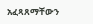አፈጻጸማቸውን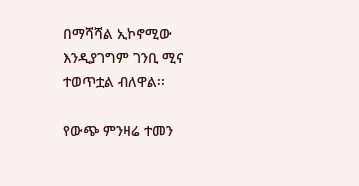በማሻሻል ኢኮኖሚው እንዲያገግም ገንቢ ሚና ተወጥቷል ብለዋል፡፡

የውጭ ምንዛሬ ተመን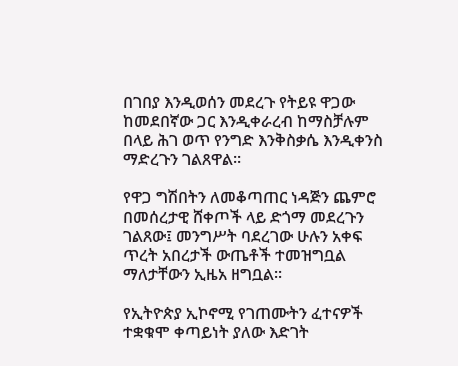በገበያ እንዲወሰን መደረጉ የትይዩ ዋጋው ከመደበኛው ጋር እንዲቀራረብ ከማስቻሉም በላይ ሕገ ወጥ የንግድ እንቅስቃሴ እንዲቀንስ ማድረጉን ገልጸዋል፡፡

የዋጋ ግሽበትን ለመቆጣጠር ነዳጅን ጨምሮ በመሰረታዊ ሸቀጦች ላይ ድጎማ መደረጉን ገልጸው፤ መንግሥት ባደረገው ሁሉን አቀፍ ጥረት አበረታች ውጤቶች ተመዝግቧል ማለታቸውን ኢዜአ ዘግቧል፡፡

የኢትዮጵያ ኢኮኖሚ የገጠሙትን ፈተናዎች ተቋቁሞ ቀጣይነት ያለው እድገት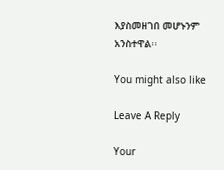እያስመዘገበ መሆኑንም አንስተዋል፡፡

You might also like

Leave A Reply

Your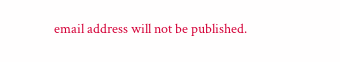email address will not be published.